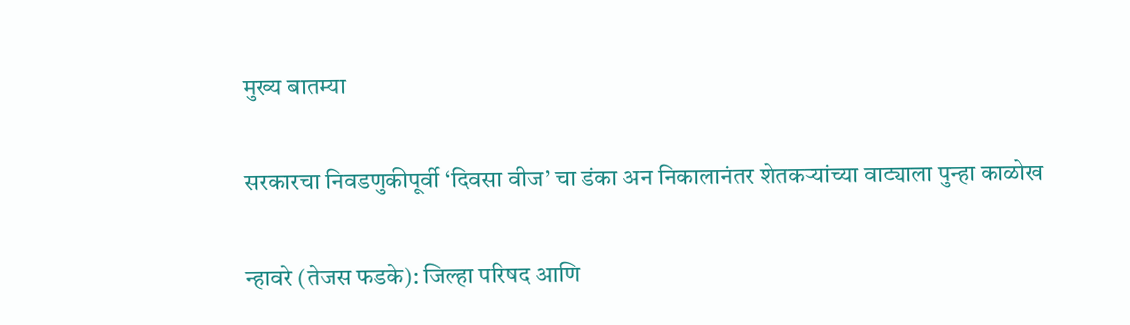मुख्य बातम्या

सरकारचा निवडणुकीपूर्वी ‘दिवसा वीज’ चा डंका अन निकालानंतर शेतकऱ्यांच्या वाट्याला पुन्हा काळोख

न्हावरे (तेजस फडके): जिल्हा परिषद आणि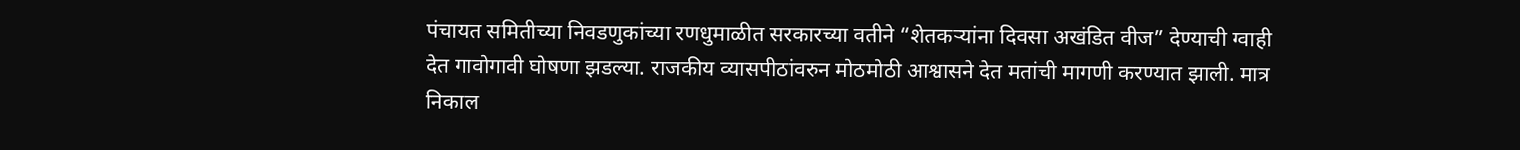पंचायत समितीच्या निवडणुकांच्या रणधुमाळीत सरकारच्या वतीने “शेतकऱ्यांना दिवसा अखंडित वीज” देण्याची ग्वाही देत गावोगावी घोषणा झडल्या. राजकीय व्यासपीठांवरुन मोठमोठी आश्वासने देत मतांची मागणी करण्यात झाली. मात्र निकाल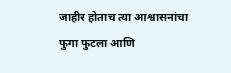जाहीर होताच त्या आश्वासनांचा फुगा फुटला आणि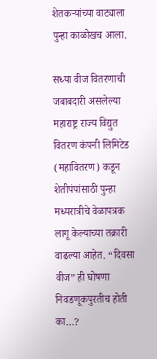शेतकऱ्यांच्या वाट्याला पुन्हा काळोखच आला.

सध्या वीज वितरणाची जबाबदारी असलेल्या महाराष्ट्र राज्य विद्युत वितरण कंपनी लिमिटेड (महावितरण) कडून शेतीपंपांसाठी पुन्हा मध्यरात्रीचे वेळापत्रक लागू केल्याच्या तक्रारी वाढल्या आहेत. “दिवसा वीज” ही घोषणा निवडणूकपुरतीच होती का…?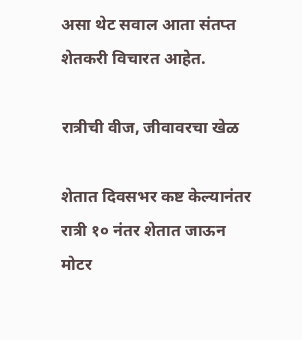असा थेट सवाल आता संतप्त शेतकरी विचारत आहेत.

रात्रीची वीज, जीवावरचा खेळ

शेतात दिवसभर कष्ट केल्यानंतर रात्री १० नंतर शेतात जाऊन मोटर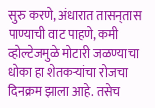सुरु करणे, अंधारात तासन्‌तास पाण्याची वाट पाहणे, कमी व्होल्टेजमुळे मोटारी जळण्याचा धोका हा शेतकऱ्यांचा रोजचा दिनक्रम झाला आहे. तसेच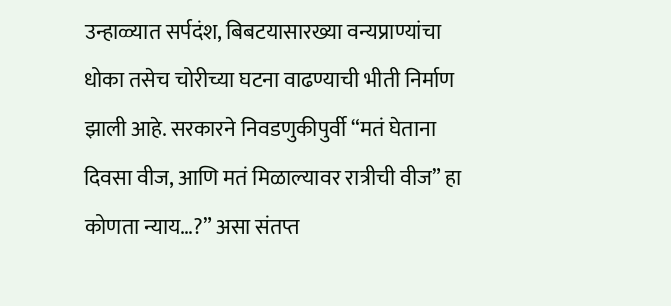उन्हाळ्यात सर्पदंश, बिबटयासारख्या वन्यप्राण्यांचा धोका तसेच चोरीच्या घटना वाढण्याची भीती निर्माण झाली आहे. सरकारने निवडणुकीपुर्वी “मतं घेताना दिवसा वीज, आणि मतं मिळाल्यावर रात्रीची वीज” हा कोणता न्याय…?” असा संतप्त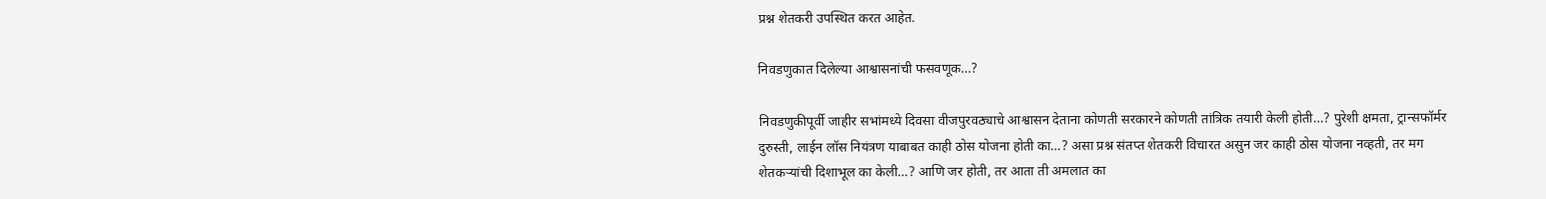प्रश्न शेतकरी उपस्थित करत आहेत.

निवडणुकात दिलेल्या आश्वासनांची फसवणूक…?

निवडणुकीपूर्वी जाहीर सभांमध्ये दिवसा वीजपुरवठ्याचे आश्वासन देताना कोणती सरकारने कोणती तांत्रिक तयारी केली होती…? पुरेशी क्षमता, ट्रान्सफॉर्मर दुरुस्ती, लाईन लॉस नियंत्रण याबाबत काही ठोस योजना होती का…? असा प्रश्न संतप्त शेतकरी विचारत असुन जर काही ठोस योजना नव्हती, तर मग शेतकऱ्यांची दिशाभूल का केली…? आणि जर होती, तर आता ती अमलात का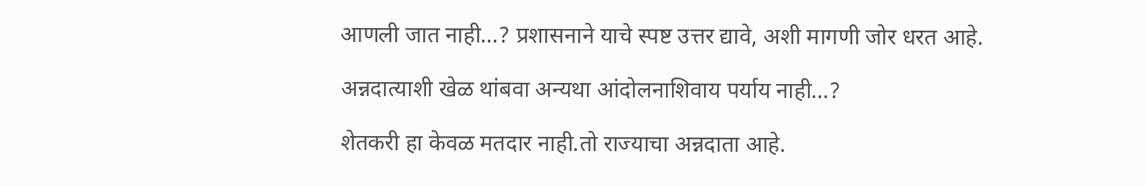आणली जात नाही…? प्रशासनाने याचे स्पष्ट उत्तर द्यावे, अशी मागणी जोर धरत आहे.

अन्नदात्याशी खेळ थांबवा अन्यथा आंदोलनाशिवाय पर्याय नाही…?

शेतकरी हा केवळ मतदार नाही.तो राज्याचा अन्नदाता आहे.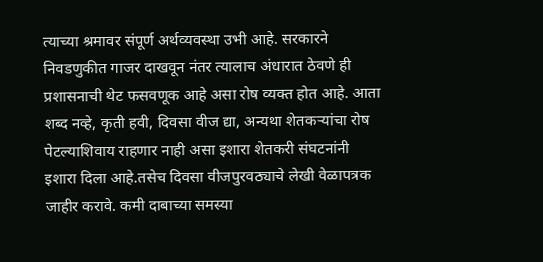त्याच्या श्रमावर संपूर्ण अर्थव्यवस्था उभी आहे. सरकारने निवडणुकीत गाजर दाखवून नंतर त्यालाच अंधारात ठेवणे ही प्रशासनाची थेट फसवणूक आहे असा रोष व्यक्त होत आहे. आता शब्द नव्हे, कृती हवी, दिवसा वीज द्या, अन्यथा शेतकऱ्यांचा रोष पेटल्याशिवाय राहणार नाही असा इशारा शेतकरी संघटनांनी इशारा दिला आहे.तसेच दिवसा वीजपुरवठ्याचे लेखी वेळापत्रक जाहीर करावे. कमी दाबाच्या समस्या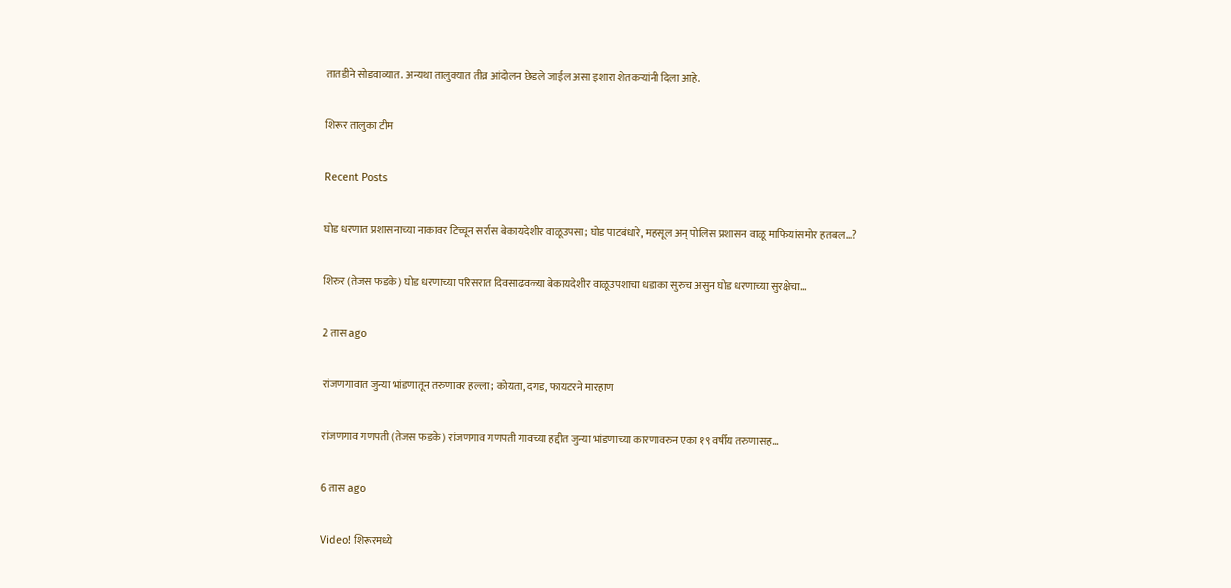तातडीने सोडवाव्यात. अन्यथा तालुक्यात तीव्र आंदोलन छेडले जाईल असा इशारा शेतकऱ्यांनी दिला आहे.

शिरूर तालुका टीम

Recent Posts

घोड धरणात प्रशासनाच्या नाकावर टिच्चून सर्रास बेकायदेशीर वाळूउपसा; घोड पाटबंधारे, महसूल अन् पोलिस प्रशासन वाळू माफियांसमोर हतबल…?

शिरुर (तेजस फडके) घोड धरणाच्या परिसरात दिवसाढवळ्या बेकायदेशीर वाळूउपशाचा धडाका सुरुच असुन घोड धरणाच्या सुरक्षेचा…

2 तास ago

रांजणगावात जुन्या भांडणातून तरुणावर हल्ला; कोयता, दगड, फायटरने मारहाण

रांजणगाव गणपती (तेजस फडके) रांजणगाव गणपती गावच्या हद्दीत जुन्या भांडणाच्या कारणावरुन एका १९ वर्षीय तरुणासह…

6 तास ago

Video! शिरूरमध्ये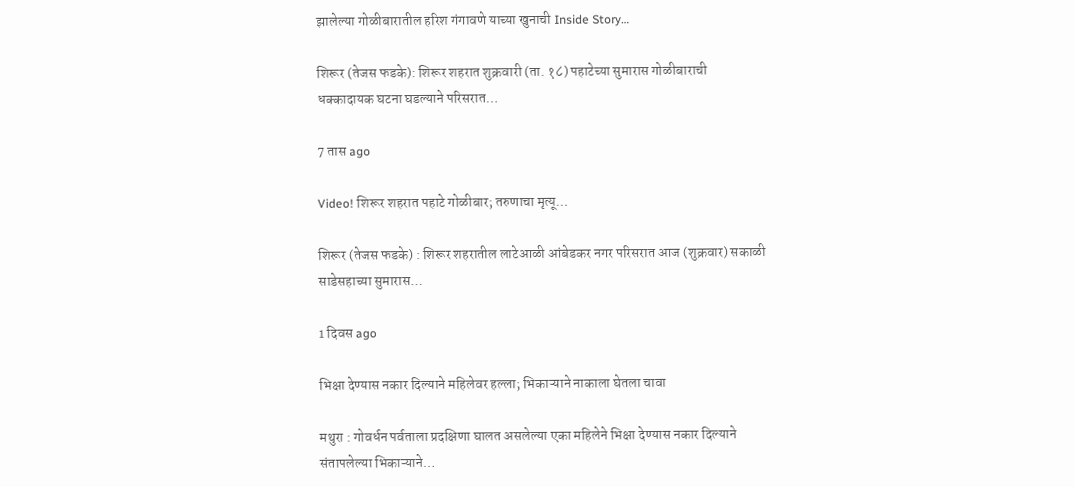झालेल्या गोळीबारातील हरिश गंगावणे याच्या खुनाची Inside Story…

शिरूर (तेजस फडके): शिरूर शहरात शुक्रवारी (ता. १८) पहाटेच्या सुमारास गोळीबाराची धक्कादायक घटना घडल्याने परिसरात…

7 तास ago

Video! शिरूर शहरात पहाटे गोळीबार; तरुणाचा मृत्यू…

शिरूर (तेजस फडके) : शिरूर शहरातील लाटेआळी आंबेडकर नगर परिसरात आज (शुक्रवार) सकाळी साडेसहाच्या सुमारास…

1 दिवस ago

भिक्षा देण्यास नकार दिल्याने महिलेवर हल्ला; भिकाऱ्याने नाकाला घेतला चावा

मथुरा : गोवर्धन पर्वताला प्रदक्षिणा घालत असलेल्या एका महिलेने भिक्षा देण्यास नकार दिल्याने संतापलेल्या भिकाऱ्याने…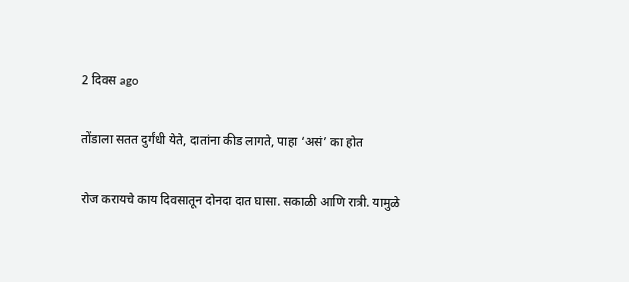2 दिवस ago

तोंडाला सतत दुर्गंधी येते, दातांना कीड लागते, पाहा ‘असं’ का होत

रोज करायचे काय दिवसातून दोनदा दात घासा. सकाळी आणि रात्री. यामुळे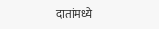दातांमध्ये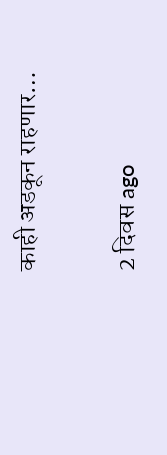काही अडकून राहणार…

2 दिवस ago